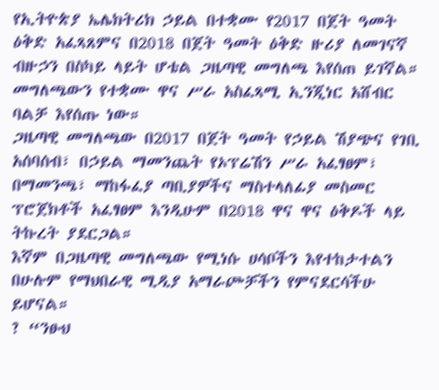የኢትዮጵያ ኤሌክትሪክ ኃይል በተቋሙ የ2017 በጀት ዓመት ዕቅድ አፈጻጸምና በ2018 በጀት ዓመት ዕቅድ ዙሪያ ለመገናኛ ብዙኃን በስካይ ላይት ሆቴል ጋዜጣዊ መግለጫ እየሰጠ ይገኛል።
መግለጫውን የተቋሙ ዋና ሥራ አስፈጻሚ ኢንጂነር አሸብር ባልቻ እየሰጡ ነው።
ጋዜጣዊ መግለጫው በ2017 በጀት ዓመት የኃይል ሽያጭና የገቢ አሰባሰብ፣ በኃይል ማመንጨት የኦፕሬሽን ሥራ አፈፃፀም፣ በማመንጫ፣ ማከፋፈያ ጣቢያዎችና ማስተላለፊያ መስመር ፕሮጀክቶች አፈፃፀም እንዲሁም በ2018 ዋና ዋና ዕቅዶች ላይ ትኩረት ያደርጋል።
እኛም በጋዜጣዊ መግለጫው የሚነሱ ሀሳቦችን እየተከታተልን በሁሉም የማህበራዊ ሚዲያ አማራጮቻችን የምናደርሳችሁ ይሆናል።
? “ንፁህ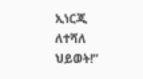ኢነርጂ ለተሻለ ህይወት!”